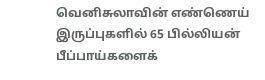வெனிசுலாவின் எண்ணெய் இருப்புகளில் 65 பில்லியன் பீப்பாய்களைக்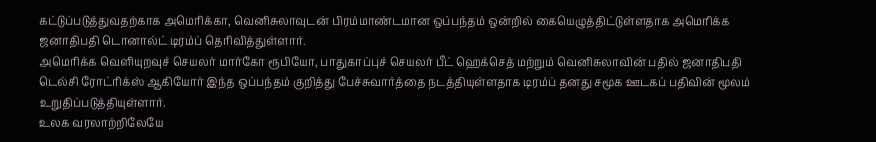கட்டுப்படுத்துவதற்காக அமெரிக்கா, வெனிசுலாவுடன் பிரம்மாண்டமான ஒப்பந்தம் ஒன்றில் கையெழுத்திட்டுள்ளதாக அமெரிக்க ஜனாதிபதி டொனால்ட் டிரம்ப் தெரிவித்துள்ளார்.
அமெரிக்க வெளியுறவுச் செயலர் மார்கோ ரூபியோ, பாதுகாப்புச் செயலர் பீட் ஹெக்செத் மற்றும் வெனிசுலாவின் பதில் ஜனாதிபதி டெல்சி ரோட்ரிக்ஸ் ஆகியோர் இந்த ஒப்பந்தம் குறித்து பேச்சுவார்த்தை நடத்தியுள்ளதாக டிரம்ப் தனது சமூக ஊடகப் பதிவின் மூலம் உறுதிப்படுத்தியுள்ளார்.
உலக வரலாற்றிலேயே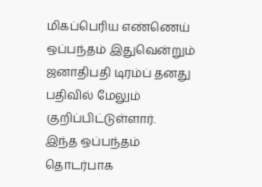மிகப்பெரிய எண்ணெய் ஒப்பந்தம் இதுவென்றும் ஜனாதிபதி டிரம்ப் தனது பதிவில் மேலும் குறிப்பிட்டுள்ளார்.
இந்த ஒப்பந்தம் தொடர்பாக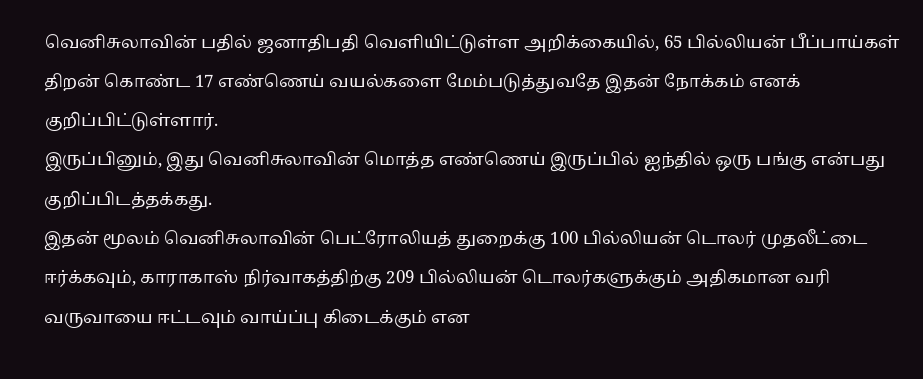வெனிசுலாவின் பதில் ஜனாதிபதி வெளியிட்டுள்ள அறிக்கையில், 65 பில்லியன் பீப்பாய்கள் திறன் கொண்ட 17 எண்ணெய் வயல்களை மேம்படுத்துவதே இதன் நோக்கம் எனக் குறிப்பிட்டுள்ளார்.
இருப்பினும், இது வெனிசுலாவின் மொத்த எண்ணெய் இருப்பில் ஐந்தில் ஒரு பங்கு என்பது குறிப்பிடத்தக்கது.
இதன் மூலம் வெனிசுலாவின் பெட்ரோலியத் துறைக்கு 100 பில்லியன் டொலர் முதலீட்டை ஈர்க்கவும், காராகாஸ் நிர்வாகத்திற்கு 209 பில்லியன் டொலர்களுக்கும் அதிகமான வரி வருவாயை ஈட்டவும் வாய்ப்பு கிடைக்கும் என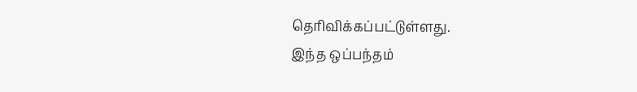தெரிவிக்கப்பட்டுள்ளது.
இந்த ஒப்பந்தம்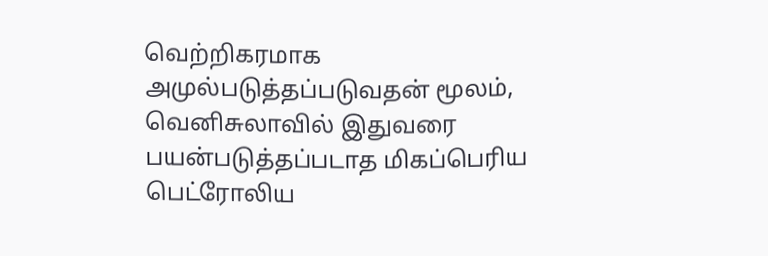வெற்றிகரமாக அமுல்படுத்தப்படுவதன் மூலம், வெனிசுலாவில் இதுவரை பயன்படுத்தப்படாத மிகப்பெரிய பெட்ரோலிய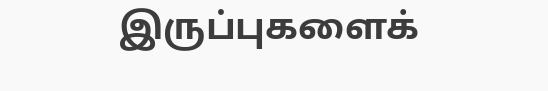இருப்புகளைக்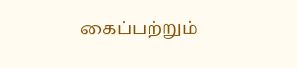கைப்பற்றும்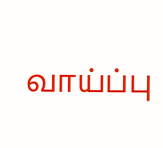வாய்ப்பு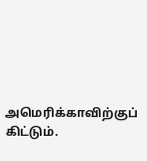அமெரிக்காவிற்குப் கிட்டும்.